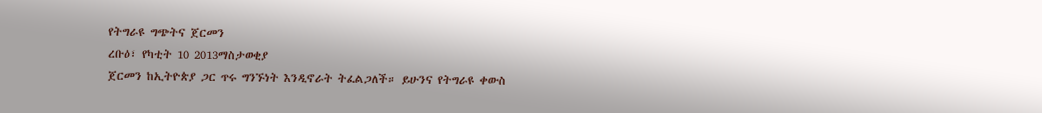የትግራዩ ግጭትና ጀርመን
ረቡዕ፣ የካቲት 10 2013ማስታወቂያ
ጀርመን ከኢትዮጵያ ጋር ጥሩ ግንኙነት እንዲኖራት ትፈልጋለች። ይሁንና የትግራዩ ቀውስ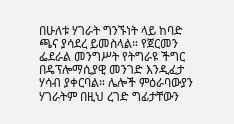በሁለቱ ሃገራት ግንኙነት ላይ ከባድ ጫና ያሳደረ ይመስላል። የጀርመን ፌደራል መንግሥት የትግራዩ ችግር በዴፕሎማሲያዊ መንገድ እንዲፈታ ሃሳብ ያቀርባል። ሌሎች ምዕራባውያን ሃገራትም በዚህ ረገድ ግፊታቸውን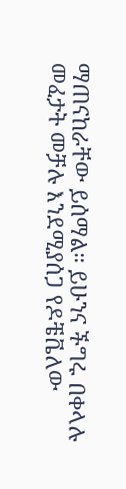ማጠናከራቸው ይሰማል። ይሁንና ችግሩ በቀላሉ መፈታት መቻሉ እንደሚያሰጋ የዶቼቬለው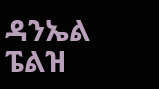ዳንኤል ፔልዝ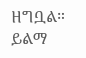ዘግቧል። ይልማ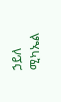ኃይለ ሚካኤል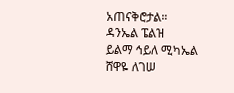አጠናቅሮታል።
ዳንኤል ፔልዝ
ይልማ ኅይለ ሚካኤል
ሸዋዬ ለገሠ